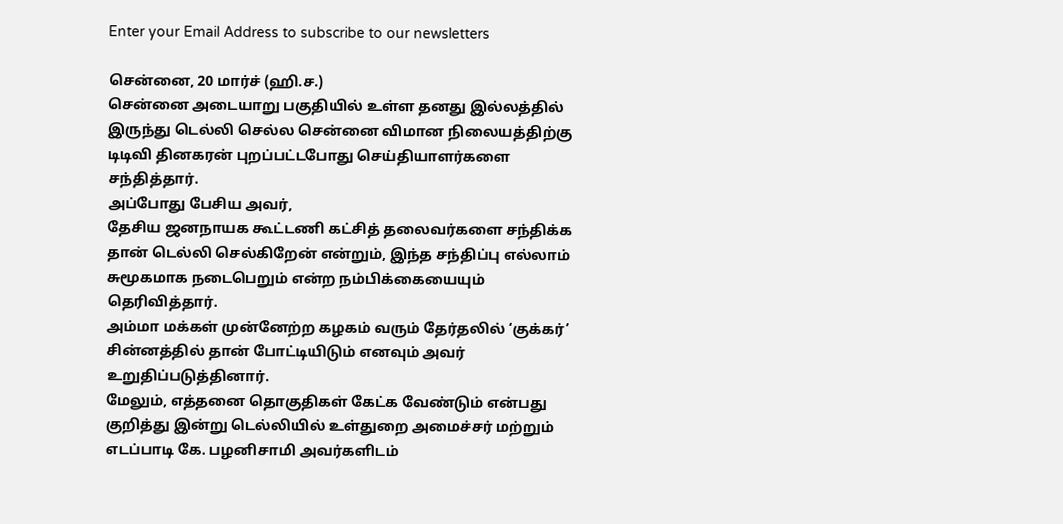Enter your Email Address to subscribe to our newsletters

சென்னை, 20 மார்ச் (ஹி.ச.)
சென்னை அடையாறு பகுதியில் உள்ள தனது இல்லத்தில் இருந்து டெல்லி செல்ல சென்னை விமான நிலையத்திற்கு டிடிவி தினகரன் புறப்பட்டபோது செய்தியாளர்களை சந்தித்தார்.
அப்போது பேசிய அவர்,
தேசிய ஜனநாயக கூட்டணி கட்சித் தலைவர்களை சந்திக்க தான் டெல்லி செல்கிறேன் என்றும், இந்த சந்திப்பு எல்லாம் சுமூகமாக நடைபெறும் என்ற நம்பிக்கையையும் தெரிவித்தார்.
அம்மா மக்கள் முன்னேற்ற கழகம் வரும் தேர்தலில் ‘குக்கர்’ சின்னத்தில் தான் போட்டியிடும் எனவும் அவர் உறுதிப்படுத்தினார்.
மேலும், எத்தனை தொகுதிகள் கேட்க வேண்டும் என்பது குறித்து இன்று டெல்லியில் உள்துறை அமைச்சர் மற்றும் எடப்பாடி கே. பழனிசாமி அவர்களிடம்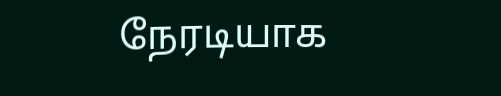நேரடியாக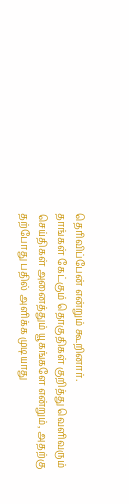தெரிவிப்பேன் என்றும் கூறினார்.
தாங்கள் கேட்கும் தொகுதிகள் குறித்து வெளிவரும் செய்திகள் அனைத்தும் யூகங்களே என்றும், அதற்கு தற்போது பதில் அளிக்க முடியாது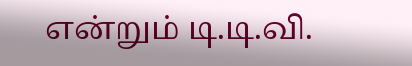என்றும் டி.டி.வி.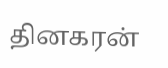தினகரன்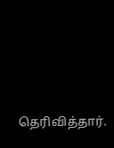தெரிவித்தார்.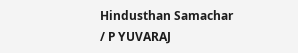Hindusthan Samachar / P YUVARAJ